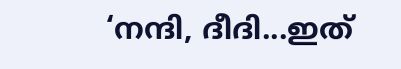‘നന്ദി, ദീദി...ഇത്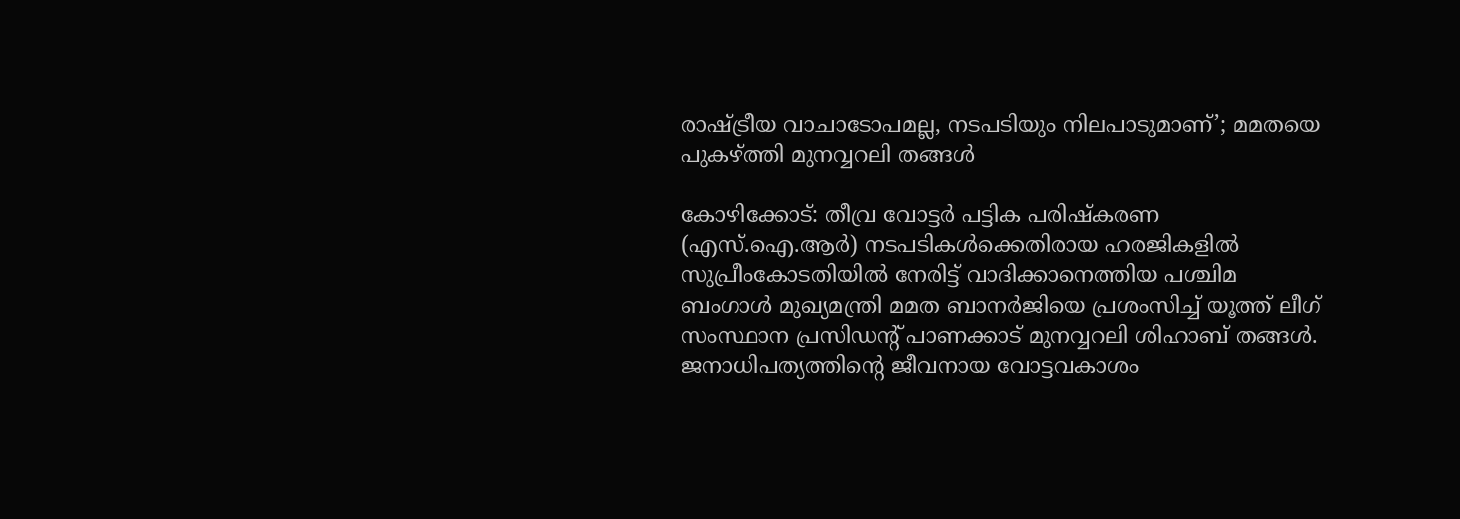രാഷ്ട്രീയ വാചാടോപമല്ല, നടപടിയും നിലപാടുമാണ്’; മമതയെ പുകഴ്ത്തി മുനവ്വറലി തങ്ങൾ

കോഴിക്കോട്: തീവ്ര വോട്ടർ പട്ടിക പരിഷ്കരണ (എസ്.ഐ.ആർ) നടപടികൾക്കെതിരായ ഹരജികളിൽ സുപ്രീംകോടതിയിൽ നേരിട്ട് വാദിക്കാനെത്തിയ പശ്ചിമ ബംഗാൾ മുഖ്യമന്ത്രി മമത ബാനർജിയെ പ്രശംസിച്ച് യൂത്ത് ലീഗ് സംസ്ഥാന പ്രസിഡന്റ് പാണക്കാട് മുനവ്വറലി ശിഹാബ് തങ്ങൾ. ജനാധിപത്യത്തിന്റെ ജീവനായ വോട്ടവകാശം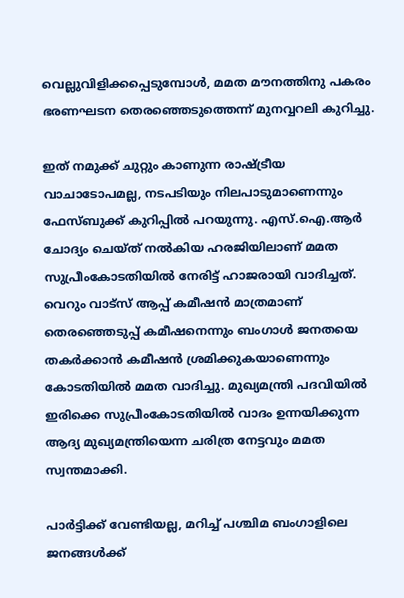വെല്ലുവിളിക്കപ്പെടുമ്പോൾ, മമത മൗനത്തിനു പകരം ഭരണഘടന തെരഞ്ഞെടുത്തെന്ന് മുനവ്വറലി കുറിച്ചു.

ഇത് നമുക്ക് ചുറ്റും കാണുന്ന രാഷ്ട്രീയ വാചാടോപമല്ല, നടപടിയും നിലപാടുമാണെന്നും ഫേസ്ബുക്ക് കുറിപ്പിൽ പറയുന്നു. എസ്‌.ഐ.ആർ ചോദ്യം ചെയ്ത് നൽകിയ ഹരജിയിലാണ് മമത സുപ്രീംകോടതിയിൽ നേരിട്ട് ഹാജരായി വാദിച്ചത്. വെറും വാട്‌സ് ആപ്പ് കമീഷൻ മാത്രമാണ് തെരഞ്ഞെടുപ്പ് കമീഷനെന്നും ബംഗാൾ ജനതയെ തകർക്കാൻ കമീഷൻ ശ്രമിക്കുകയാണെന്നും കോടതിയിൽ മമത വാദിച്ചു. മുഖ്യമന്ത്രി പദവിയിൽ ഇരിക്കെ സുപ്രീംകോടതിയിൽ വാദം ഉന്നയിക്കുന്ന ആദ്യ മുഖ്യമന്ത്രിയെന്ന ചരിത്ര നേട്ടവും മമത സ്വന്തമാക്കി.

പാർട്ടിക്ക് വേണ്ടിയല്ല, മറിച്ച് പശ്ചിമ ബംഗാളിലെ ജനങ്ങൾക്ക്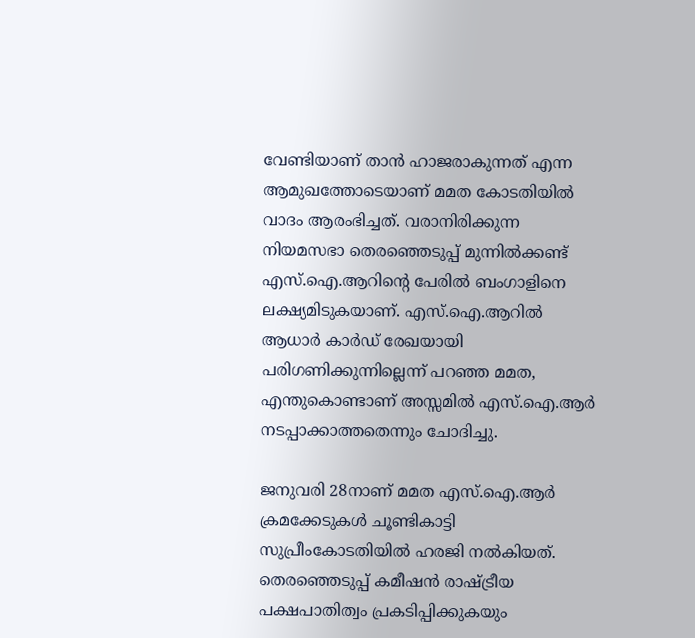വേണ്ടിയാണ് താൻ ഹാജരാകുന്നത് എന്ന ആമുഖത്തോടെയാണ് മമത കോടതിയിൽ വാദം ആരംഭിച്ചത്. വരാനിരിക്കുന്ന നിയമസഭാ തെരഞ്ഞെടുപ്പ് മുന്നിൽക്കണ്ട് എസ്‌.ഐ.ആറിന്റെ പേരിൽ ബംഗാളിനെ ലക്ഷ്യമിടുകയാണ്. എസ്‌.ഐ.ആറിൽ ആധാർ കാർഡ് രേഖയായി പരിഗണിക്കുന്നില്ലെന്ന് പറഞ്ഞ മമത, എന്തുകൊണ്ടാണ് അസ്സമിൽ എസ്‌.ഐ.ആർ നടപ്പാക്കാത്തതെന്നും ചോദിച്ചു.

ജനുവരി 28നാണ് മമത എസ്.ഐ.ആർ ക്രമക്കേടുകൾ ചൂണ്ടികാട്ടി സുപ്രീംകോടതിയിൽ ഹരജി നൽകിയത്. തെരഞ്ഞെടുപ്പ് കമീഷൻ രാഷ്ട്രീയ പക്ഷപാതിത്വം പ്രകടിപ്പിക്കുകയും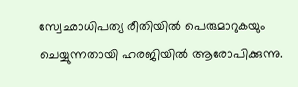സ്വേഛാധിപത്യ രീതിയിൽ പെരുമാറുകയും ചെയ്യുന്നതായി ഹരജിയിൽ ആരോപിക്കുന്നു.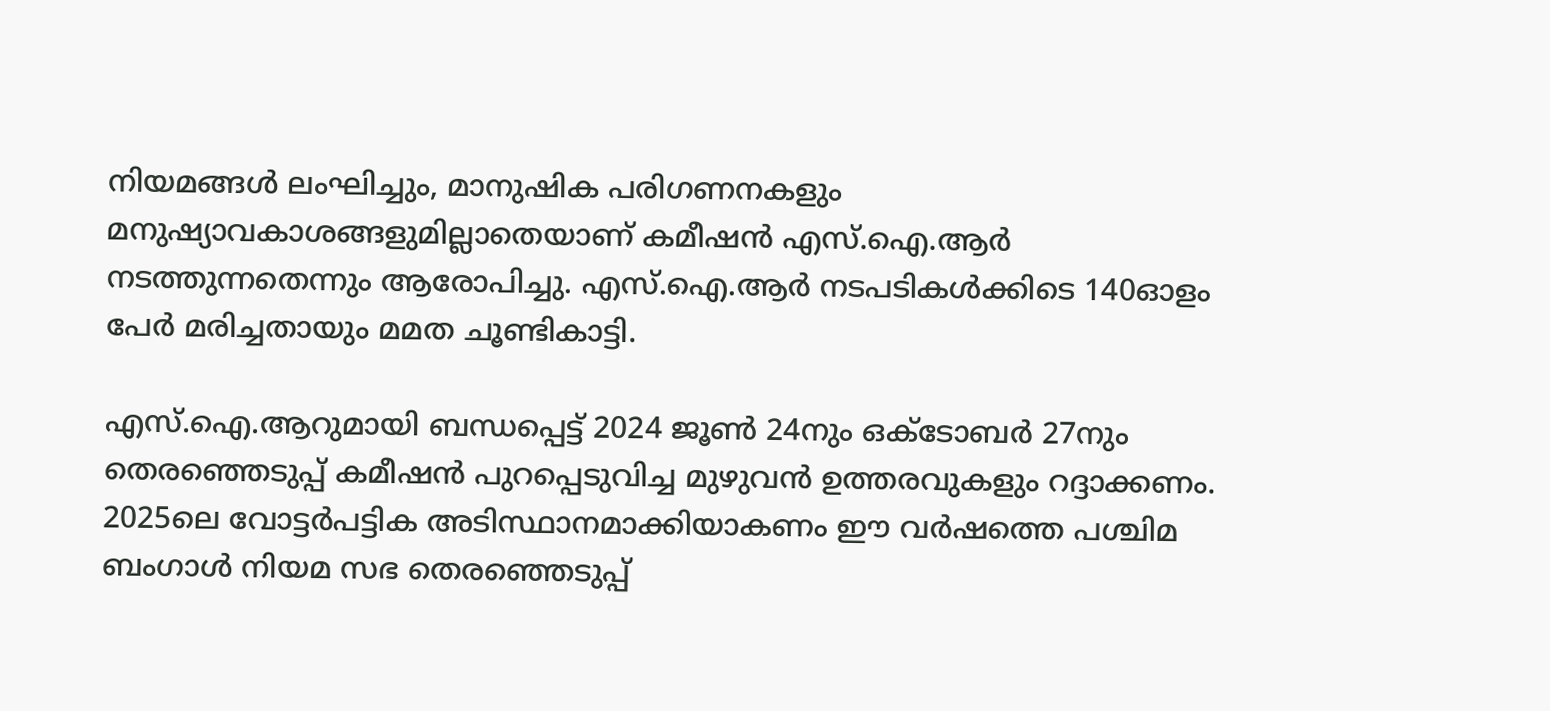നിയമങ്ങൾ ലംഘിച്ചും, മാനുഷിക പരിഗണനകളും മനുഷ്യാവകാശങ്ങളുമില്ലാതെയാണ് കമീഷൻ എസ്.ഐ.ആർ നടത്തുന്നതെന്നും ആരോപിച്ചു. എസ്.ഐ.ആർ നടപടികൾക്കിടെ 140ഓളം പേർ മരിച്ചതായും മമത ചൂണ്ടികാട്ടി.

എസ്.ഐ.ആറുമായി ബന്ധപ്പെട്ട് 2024 ജൂൺ 24നും ഒക്ടോബർ 27നും തെരഞ്ഞെടുപ്പ് കമീഷൻ പുറപ്പെടുവിച്ച മുഴുവൻ ഉത്തരവുകളും റദ്ദാക്കണം. 2025ലെ വോട്ടർപട്ടിക അടിസ്ഥാനമാക്കിയാകണം ഈ വർഷത്തെ പശ്ചിമ ബംഗാൾ നിയമ സഭ തെരഞ്ഞെടുപ്പ്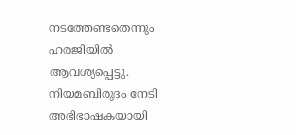നടത്തേണ്ടതെന്നും ഹരജിയിൽ ആവശ്യപ്പെട്ടു. നിയമബിരുദം നേടി അഭിഭാഷകയായി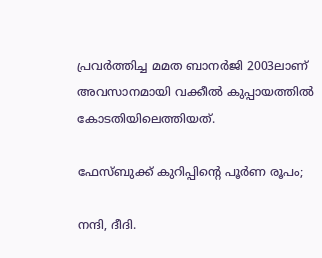പ്രവർത്തിച്ച മമത ബാനർജി 2003ലാണ് അവസാനമായി വക്കീൽ കുപ്പായത്തിൽ കോടതിയിലെത്തിയത്.

ഫേസ്ബുക്ക് കുറിപ്പിന്‍റെ പൂർണ രൂപം;

നന്ദി, ദീദി.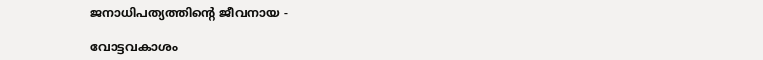ജനാധിപത്യത്തിന്റെ ജീവനായ -

വോട്ടവകാശം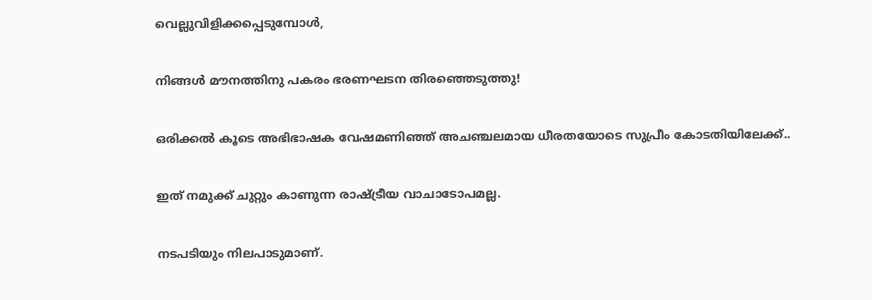വെല്ലുവിളിക്കപ്പെടുമ്പോൾ,

നിങ്ങൾ മൗനത്തിനു പകരം ഭരണഘടന തിരഞ്ഞെടുത്തു!

ഒരിക്കൽ കൂടെ അഭിഭാഷക വേഷമണിഞ്ഞ് അചഞ്ചലമായ ധീരതയോടെ സുപ്രീം കോടതിയിലേക്ക്..

ഇത് നമുക്ക് ചുറ്റും കാണുന്ന രാഷ്ട്രീയ വാചാടോപമല്ല.

നടപടിയും നിലപാടുമാണ്.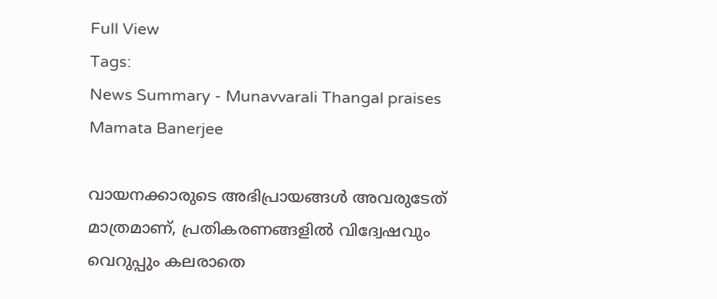Full View
Tags:
News Summary - Munavvarali Thangal praises Mamata Banerjee

വായനക്കാരുടെ അഭിപ്രായങ്ങള്‍ അവരുടേത് മാത്രമാണ്, പ്രതികരണങ്ങളിൽ വിദ്വേഷവും വെറുപ്പും കലരാതെ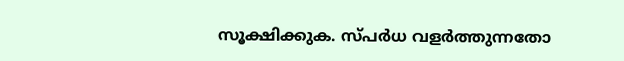സൂക്ഷിക്കുക. സ്പർധ വളർത്തുന്നതോ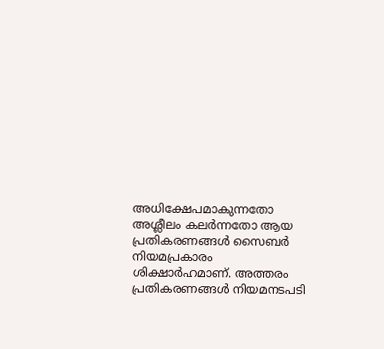അധിക്ഷേപമാകുന്നതോ അശ്ലീലം കലർന്നതോ ആയ പ്രതികരണങ്ങൾ സൈബർ നിയമപ്രകാരം ശിക്ഷാർഹമാണ്. അത്തരം പ്രതികരണങ്ങൾ നിയമനടപടി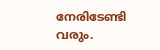നേരിടേണ്ടി വരും.